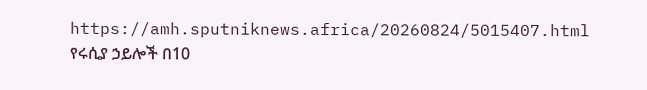https://amh.sputniknews.africa/20260824/5015407.html
የሩሲያ ኃይሎች በ10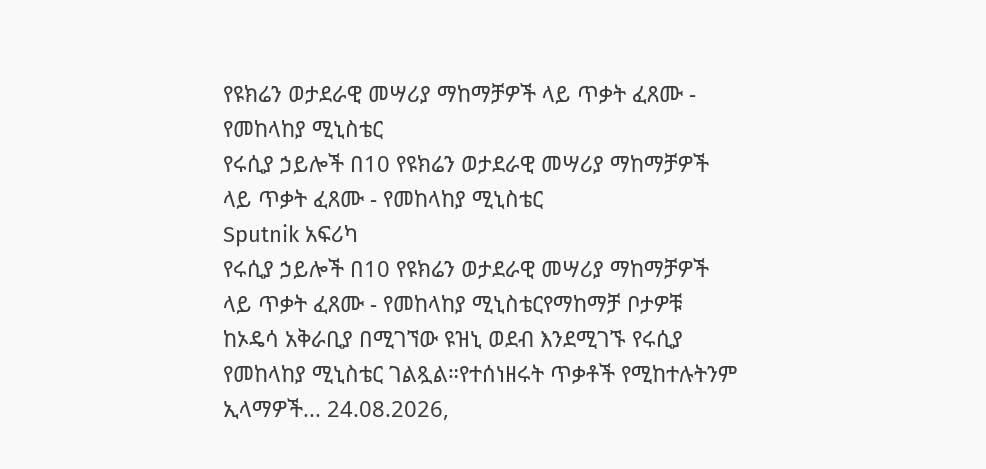የዩክሬን ወታደራዊ መሣሪያ ማከማቻዎች ላይ ጥቃት ፈጸሙ - የመከላከያ ሚኒስቴር
የሩሲያ ኃይሎች በ10 የዩክሬን ወታደራዊ መሣሪያ ማከማቻዎች ላይ ጥቃት ፈጸሙ - የመከላከያ ሚኒስቴር
Sputnik አፍሪካ
የሩሲያ ኃይሎች በ10 የዩክሬን ወታደራዊ መሣሪያ ማከማቻዎች ላይ ጥቃት ፈጸሙ - የመከላከያ ሚኒስቴርየማከማቻ ቦታዎቹ ከኦዴሳ አቅራቢያ በሚገኘው ዩዝኒ ወደብ እንደሚገኙ የሩሲያ የመከላከያ ሚኒስቴር ገልጿል።የተሰነዘሩት ጥቃቶች የሚከተሉትንም ኢላማዎች... 24.08.2026,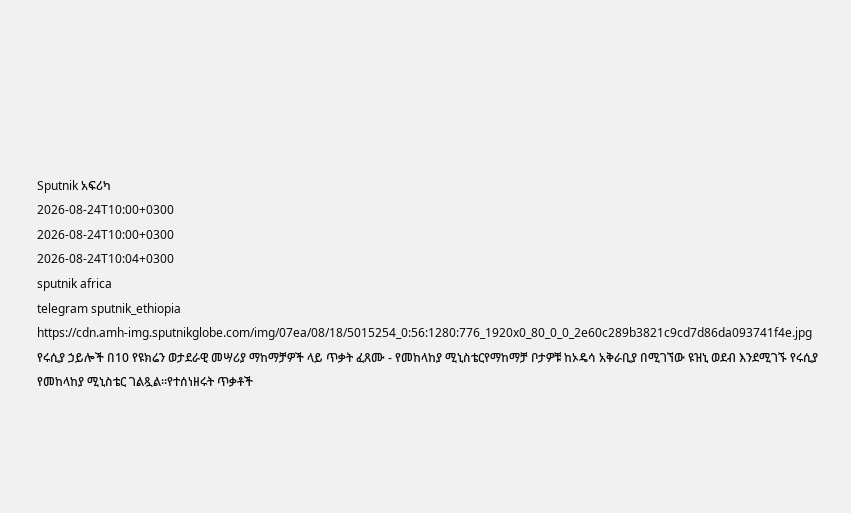Sputnik አፍሪካ
2026-08-24T10:00+0300
2026-08-24T10:00+0300
2026-08-24T10:04+0300
sputnik africa
telegram sputnik_ethiopia
https://cdn.amh-img.sputnikglobe.com/img/07ea/08/18/5015254_0:56:1280:776_1920x0_80_0_0_2e60c289b3821c9cd7d86da093741f4e.jpg
የሩሲያ ኃይሎች በ10 የዩክሬን ወታደራዊ መሣሪያ ማከማቻዎች ላይ ጥቃት ፈጸሙ - የመከላከያ ሚኒስቴርየማከማቻ ቦታዎቹ ከኦዴሳ አቅራቢያ በሚገኘው ዩዝኒ ወደብ እንደሚገኙ የሩሲያ የመከላከያ ሚኒስቴር ገልጿል።የተሰነዘሩት ጥቃቶች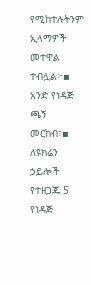የሚከተሉትንም ኢላማዎች መተዋል ተብሏል፦▪ አንድ የነዳጅ ጫኝ መርከብ፣▪ ለዩክሬን ኃይሎች የተዘጋጁ 5 የነዳጅ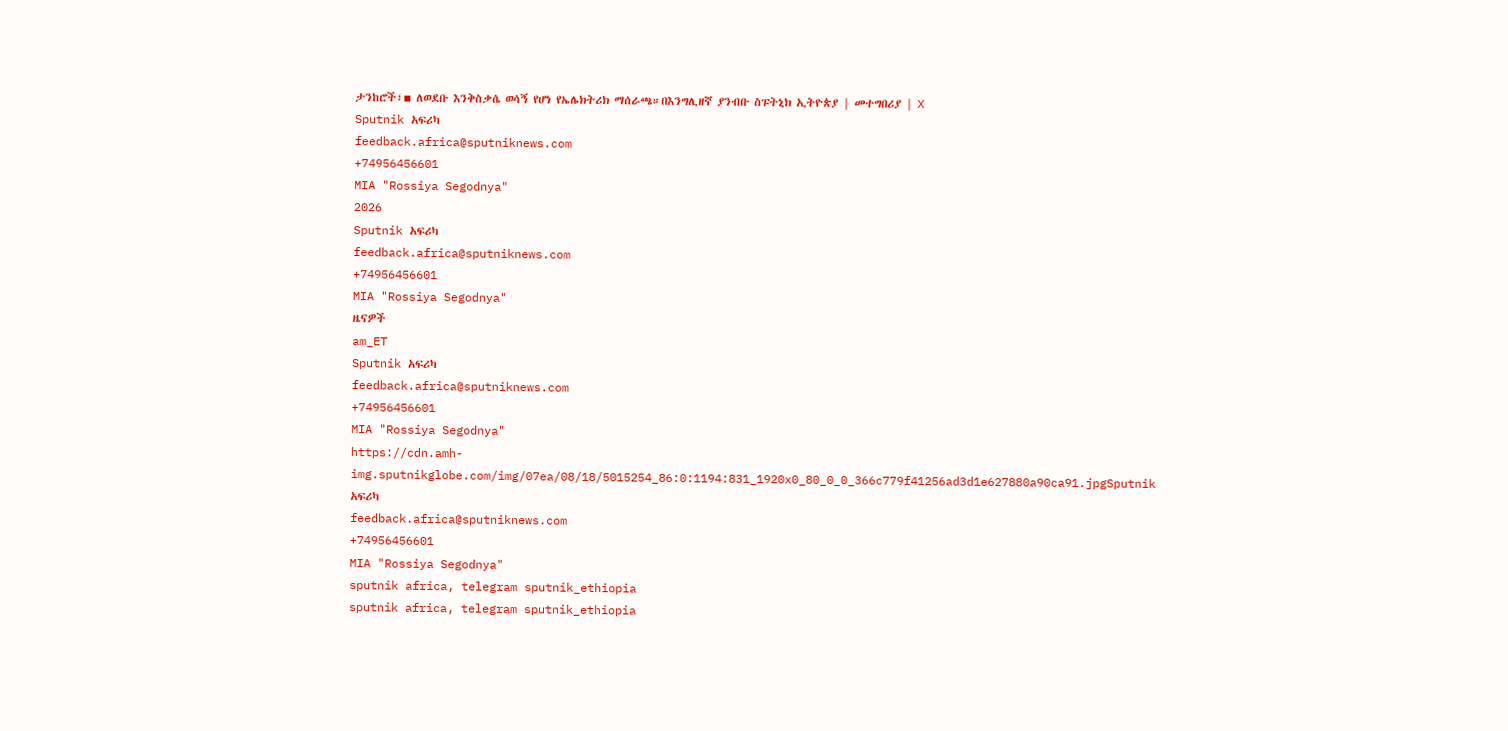ታንከሮች፣▪ ለወደቡ እንቅስቃሴ ወሳኝ የሆነ የኤሌክትሪክ ማሰራጫ።በእንግሊዘኛ ያንብቡ ስፑትኒክ ኢትዮጵያ | መተግበሪያ | X
Sputnik አፍሪካ
feedback.africa@sputniknews.com
+74956456601
MIA "Rossiya Segodnya"
2026
Sputnik አፍሪካ
feedback.africa@sputniknews.com
+74956456601
MIA "Rossiya Segodnya"
ዜናዎች
am_ET
Sputnik አፍሪካ
feedback.africa@sputniknews.com
+74956456601
MIA "Rossiya Segodnya"
https://cdn.amh-img.sputnikglobe.com/img/07ea/08/18/5015254_86:0:1194:831_1920x0_80_0_0_366c779f41256ad3d1e627880a90ca91.jpgSputnik አፍሪካ
feedback.africa@sputniknews.com
+74956456601
MIA "Rossiya Segodnya"
sputnik africa, telegram sputnik_ethiopia
sputnik africa, telegram sputnik_ethiopia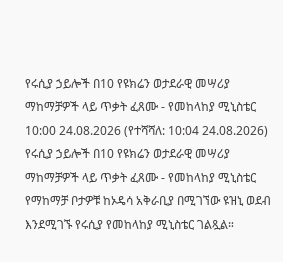የሩሲያ ኃይሎች በ10 የዩክሬን ወታደራዊ መሣሪያ ማከማቻዎች ላይ ጥቃት ፈጸሙ - የመከላከያ ሚኒስቴር
10:00 24.08.2026 (የተሻሻለ: 10:04 24.08.2026) የሩሲያ ኃይሎች በ10 የዩክሬን ወታደራዊ መሣሪያ ማከማቻዎች ላይ ጥቃት ፈጸሙ - የመከላከያ ሚኒስቴር
የማከማቻ ቦታዎቹ ከኦዴሳ አቅራቢያ በሚገኘው ዩዝኒ ወደብ እንደሚገኙ የሩሲያ የመከላከያ ሚኒስቴር ገልጿል።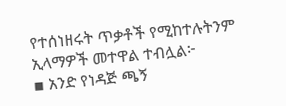የተሰነዘሩት ጥቃቶች የሚከተሉትንም ኢላማዎች መተዋል ተብሏል፦
▪ አንድ የነዳጅ ጫኝ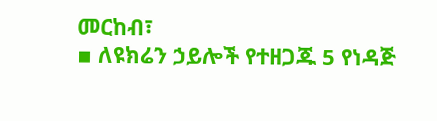መርከብ፣
▪ ለዩክሬን ኃይሎች የተዘጋጁ 5 የነዳጅ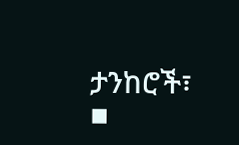ታንከሮች፣
▪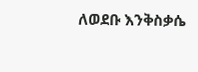ለወደቡ እንቅስቃሴ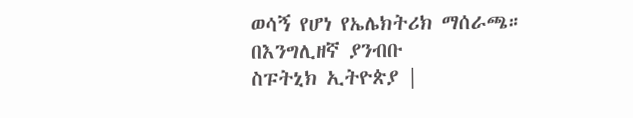ወሳኝ የሆነ የኤሌክትሪክ ማሰራጫ።
በእንግሊዘኛ ያንብቡ
ስፑትኒክ ኢትዮጵያ |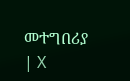መተግበሪያ | X